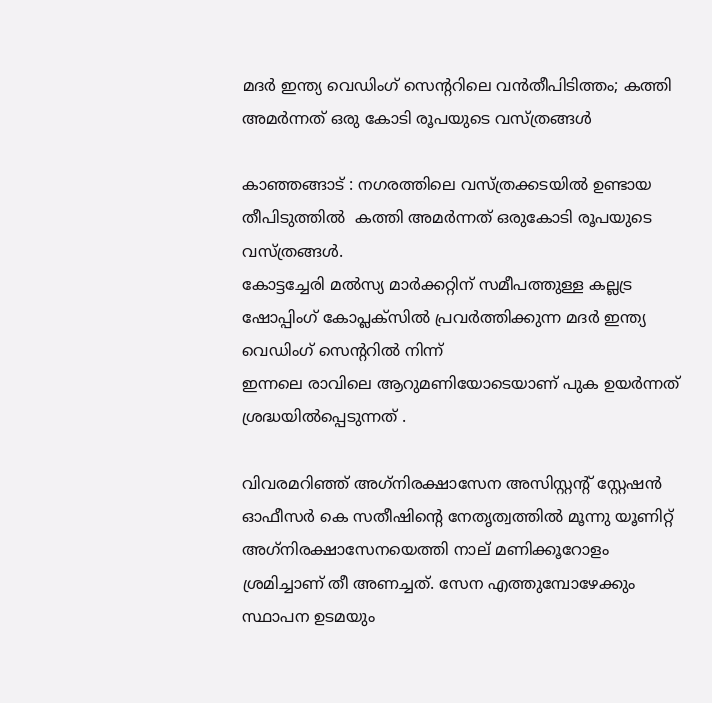മദര്‍ ഇന്ത്യ വെഡിംഗ് സെന്ററിലെ വന്‍തീപിടിത്തം; കത്തി അമര്‍ന്നത് ഒരു കോടി രൂപയുടെ വസ്ത്രങ്ങള്‍

കാഞ്ഞങ്ങാട് : നഗരത്തിലെ വസ്ത്രക്കടയില്‍ ഉണ്ടായ തീപിടുത്തില്‍  കത്തി അമര്‍ന്നത് ഒരുകോടി രൂപയുടെ വസ്ത്രങ്ങള്‍.
കോട്ടച്ചേരി മല്‍സ്യ മാര്‍ക്കറ്റിന് സമീപത്തുള്ള കല്ലട്ര ഷോപ്പിംഗ് കോപ്ലക്‌സില്‍ പ്രവര്‍ത്തിക്കുന്ന മദര്‍ ഇന്ത്യ വെഡിംഗ് സെന്ററില്‍ നിന്ന്
ഇന്നലെ രാവിലെ ആറുമണിയോടെയാണ് പുക ഉയര്‍ന്നത് ശ്രദ്ധയില്‍പ്പെടുന്നത് .

വിവരമറിഞ്ഞ് അഗ്‌നിരക്ഷാസേന അസിസ്റ്റന്റ് സ്റ്റേഷന്‍ ഓഫീസര്‍ കെ സതീഷിന്റെ നേതൃത്വത്തില്‍ മൂന്നു യൂണിറ്റ് അഗ്‌നിരക്ഷാസേനയെത്തി നാല് മണിക്കൂറോളം ശ്രമിച്ചാണ് തീ അണച്ചത്. സേന എത്തുമ്പോഴേക്കും സ്ഥാപന ഉടമയും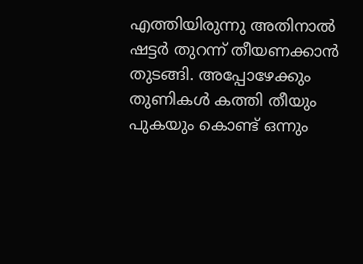എത്തിയിരുന്നു അതിനാല്‍ ഷട്ടര്‍ തുറന്ന് തീയണക്കാന്‍ തുടങ്ങി. അപ്പോഴേക്കും തുണികള്‍ കത്തി തീയും പുകയും കൊണ്ട് ഒന്നും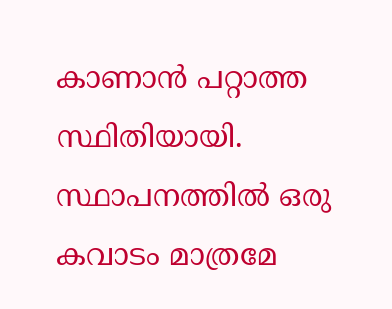കാണാന്‍ പറ്റാത്ത സ്ഥിതിയായി. സ്ഥാപനത്തില്‍ ഒരു കവാടം മാത്രമേ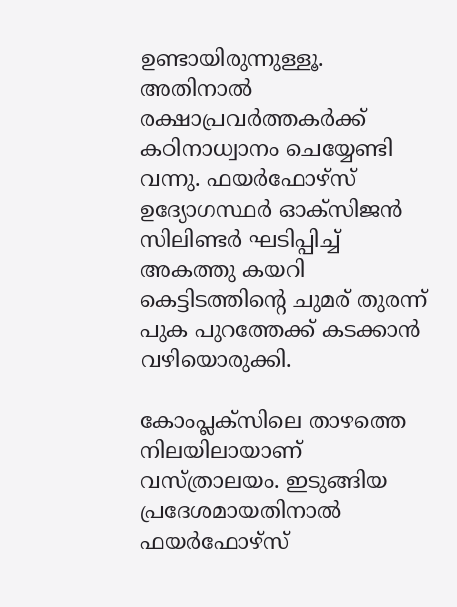ഉണ്ടായിരുന്നുള്ളൂ. അതിനാല്‍ രക്ഷാപ്രവര്‍ത്തകര്‍ക്ക് കഠിനാധ്വാനം ചെയ്യേണ്ടി വന്നു. ഫയര്‍ഫോഴ്‌സ് ഉദ്യോഗസ്ഥര്‍ ഓക്‌സിജന്‍ സിലിണ്ടര്‍ ഘടിപ്പിച്ച് അകത്തു കയറി കെട്ടിടത്തിന്റെ ചുമര് തുരന്ന് പുക പുറത്തേക്ക് കടക്കാന്‍ വഴിയൊരുക്കി.

കോംപ്ലക്‌സിലെ താഴത്തെ നിലയിലായാണ് വസ്ത്രാലയം. ഇടുങ്ങിയ പ്രദേശമായതിനാല്‍ ഫയര്‍ഫോഴ്‌സ്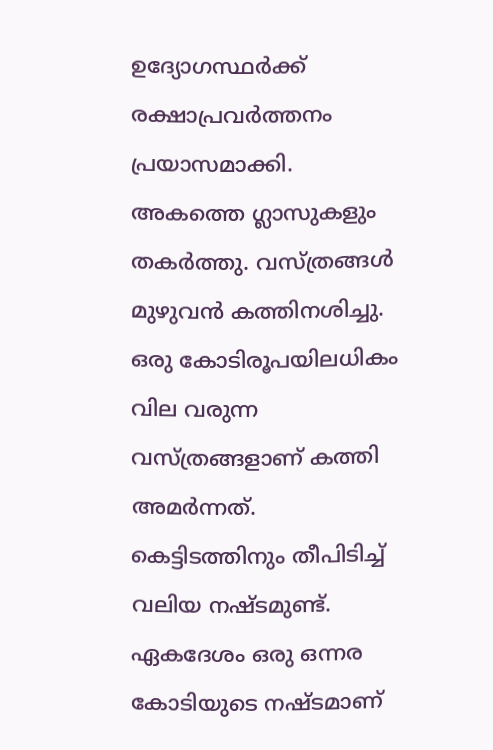ഉദ്യോഗസ്ഥര്‍ക്ക് രക്ഷാപ്രവര്‍ത്തനം പ്രയാസമാക്കി. അകത്തെ ഗ്ലാസുകളും തകര്‍ത്തു. വസ്ത്രങ്ങള്‍ മുഴുവന്‍ കത്തിനശിച്ചു. ഒരു കോടിരൂപയിലധികം വില വരുന്ന വസ്ത്രങ്ങളാണ് കത്തി അമര്‍ന്നത്. കെട്ടിടത്തിനും തീപിടിച്ച് വലിയ നഷ്ടമുണ്ട്. ഏകദേശം ഒരു ഒന്നര കോടിയുടെ നഷ്ടമാണ്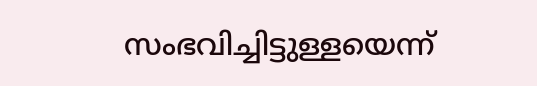സംഭവിച്ചിട്ടുള്ളയെന്ന്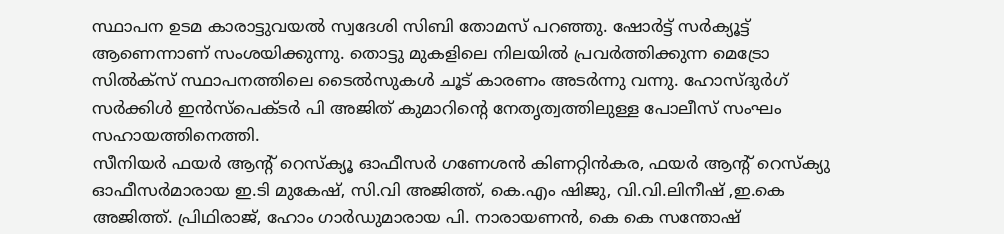സ്ഥാപന ഉടമ കാരാട്ടുവയല്‍ സ്വദേശി സിബി തോമസ് പറഞ്ഞു. ഷോര്‍ട്ട് സര്‍ക്യൂട്ട് ആണെന്നാണ് സംശയിക്കുന്നു. തൊട്ടു മുകളിലെ നിലയില്‍ പ്രവര്‍ത്തിക്കുന്ന മെട്രോ സില്‍ക്‌സ് സ്ഥാപനത്തിലെ ടൈല്‍സുകള്‍ ചൂട് കാരണം അടര്‍ന്നു വന്നു. ഹോസ്ദുര്‍ഗ് സര്‍ക്കിള്‍ ഇന്‍സ്‌പെക്ടര്‍ പി അജിത് കുമാറിന്റെ നേതൃത്വത്തിലുള്ള പോലീസ് സംഘം സഹായത്തിനെത്തി.
സീനിയര്‍ ഫയര്‍ ആന്റ് റെസ്‌ക്യൂ ഓഫീസര്‍ ഗണേശന്‍ കിണറ്റിന്‍കര, ഫയര്‍ ആന്റ് റെസ്‌ക്യു ഓഫീസര്‍മാരായ ഇ.ടി മുകേഷ്, സി.വി അജിത്ത്, കെ.എം ഷിജു, വി.വി.ലിനീഷ് ,ഇ.കെ അജിത്ത്. പ്രിഥിരാജ്, ഹോം ഗാര്‍ഡുമാരായ പി. നാരായണന്‍, കെ കെ സന്തോഷ്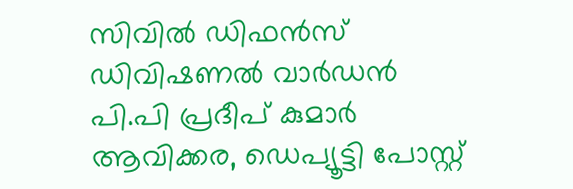സിവില്‍ ഡിഫന്‍സ് ഡിവിഷണല്‍ വാര്‍ഡന്‍ പി.പി പ്രദീപ് കുമാര്‍ ആവിക്കര, ഡെപ്യൂട്ടി പോസ്റ്റ്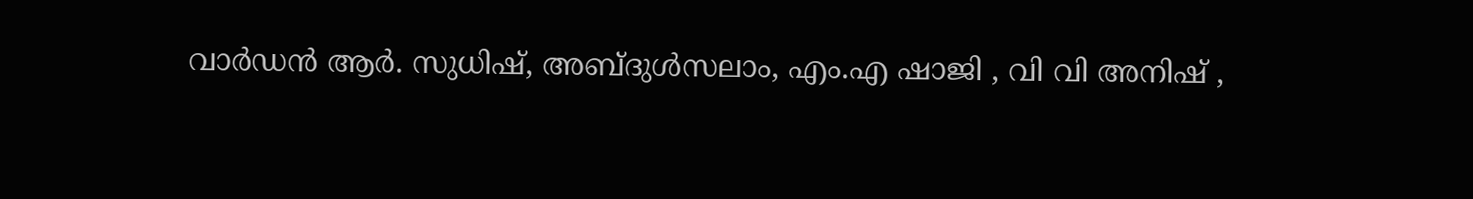വാര്‍ഡന്‍ ആര്‍. സുധിഷ്, അബ്ദുള്‍സലാം, എം.എ ഷാജി , വി വി അനിഷ് ,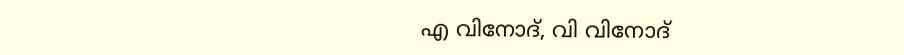എ വിനോദ്, വി വിനോദ്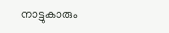നാട്ടുകാരും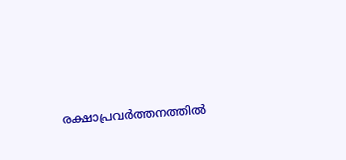രക്ഷാപ്രവര്‍ത്തനത്തില്‍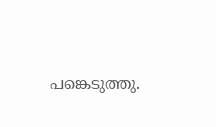പങ്കെടുത്തു.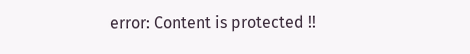error: Content is protected !!